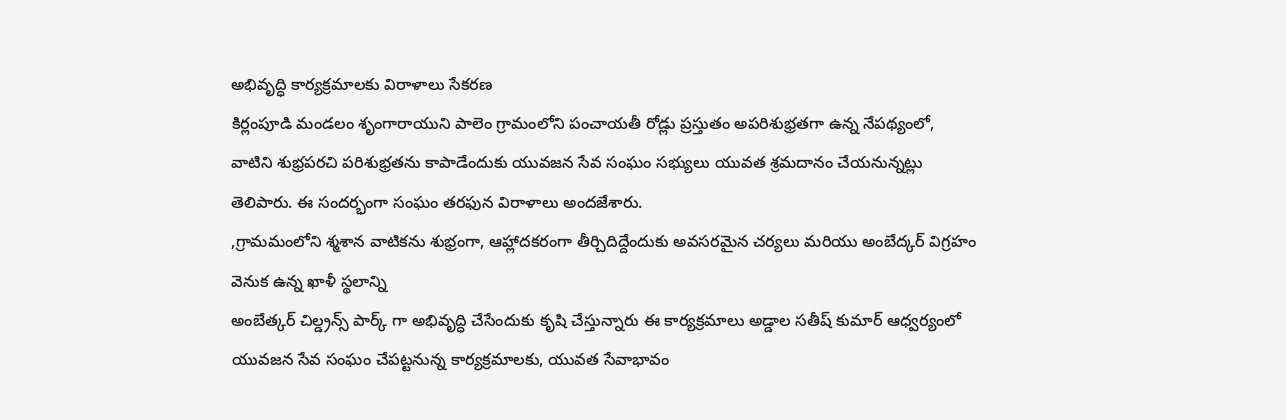అభివృద్ధి కార్యక్రమాలకు విరాళాలు సేకరణ
కిర్లంపూడి మండలం శృంగారాయుని పాలెం గ్రామంలోని పంచాయతీ రోడ్లు ప్రస్తుతం అపరిశుభ్రతగా ఉన్న నేపథ్యంలో, వాటిని శుభ్రపరచి పరిశుభ్రతను కాపాడేందుకు యువజన సేవ సంఘం సభ్యులు యువత శ్రమదానం చేయనున్నట్లు తెలిపారు. ఈ సందర్భంగా సంఘం తరఫున విరాళాలు అందజేశారు.
,గ్రామమంలోని శ్మశాన వాటికను శుభ్రంగా, ఆహ్లాదకరంగా తీర్చిదిద్దేందుకు అవసరమైన చర్యలు మరియు అంబేద్కర్ విగ్రహం వెనుక ఉన్న ఖాళీ స్థలాన్ని
అంబేత్కర్ చిల్డ్రన్స్ పార్క్ గా అభివృద్ధి చేసేందుకు కృషి చేస్తున్నారు ఈ కార్యక్రమాలు అడ్డాల సతీష్ కుమార్ ఆధ్వర్యంలో యువజన సేవ సంఘం చేపట్టనున్న కార్యక్రమాలకు, యువత సేవాభావం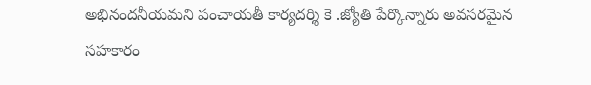అభినందనీయమని పంచాయతీ కార్యదర్శి కె .జ్యోతి పేర్కొన్నారు అవసరమైన సహకారం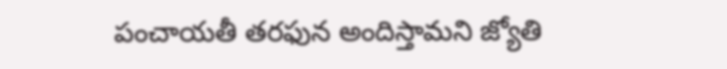పంచాయతీ తరఫున అందిస్తామని జ్యోతి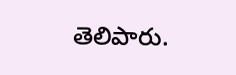తెలిపారు.